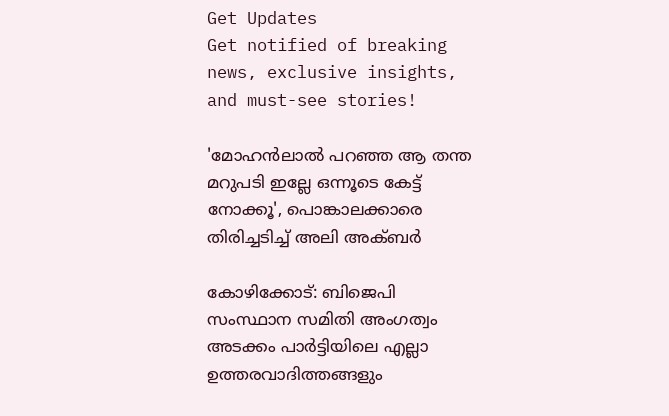Get Updates
Get notified of breaking news, exclusive insights, and must-see stories!

'മോഹൻലാൽ പറഞ്ഞ ആ തന്ത മറുപടി ഇല്ലേ ഒന്നൂടെ കേട്ട് നോക്കൂ', പൊങ്കാലക്കാരെ തിരിച്ചടിച്ച് അലി അക്ബർ

കോഴിക്കോട്: ബിജെപി സംസ്ഥാന സമിതി അംഗത്വം അടക്കം പാര്‍ട്ടിയിലെ എല്ലാ ഉത്തരവാദിത്തങ്ങളും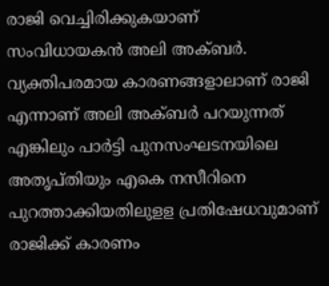രാജി വെച്ചിരിക്കുകയാണ് സംവിധായകന്‍ അലി അക്ബര്‍. വ്യക്തിപരമായ കാരണങ്ങളാലാണ് രാജി എന്നാണ് അലി അക്ബര്‍ പറയുന്നത് എങ്കിലും പാര്‍ട്ടി പുനസംഘടനയിലെ അതൃപ്തിയും എകെ നസീറിനെ പുറത്താക്കിയതിലുളള പ്രതിഷേധവുമാണ് രാജിക്ക് കാരണം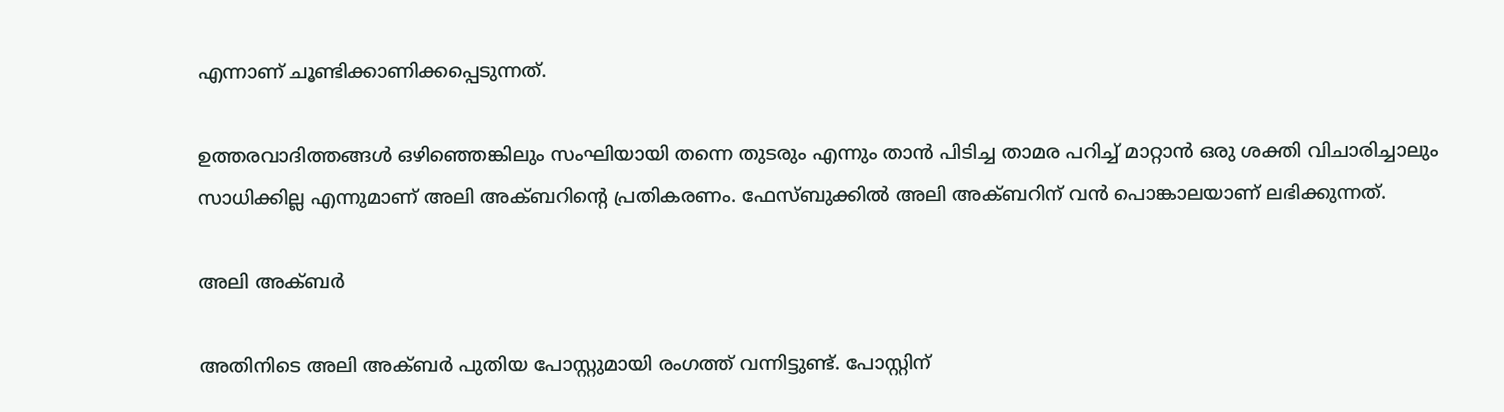എന്നാണ് ചൂണ്ടിക്കാണിക്കപ്പെടുന്നത്.

ഉത്തരവാദിത്തങ്ങള്‍ ഒഴിഞ്ഞെങ്കിലും സംഘിയായി തന്നെ തുടരും എന്നും താന്‍ പിടിച്ച താമര പറിച്ച് മാറ്റാന്‍ ഒരു ശക്തി വിചാരിച്ചാലും സാധിക്കില്ല എന്നുമാണ് അലി അക്ബറിന്റെ പ്രതികരണം. ഫേസ്ബുക്കിൽ അലി അക്ബറിന് വൻ പൊങ്കാലയാണ് ലഭിക്കുന്നത്.

അലി അക്ബർ

അതിനിടെ അലി അക്ബർ പുതിയ പോസ്റ്റുമായി രംഗത്ത് വന്നിട്ടുണ്ട്. പോസ്റ്റിന്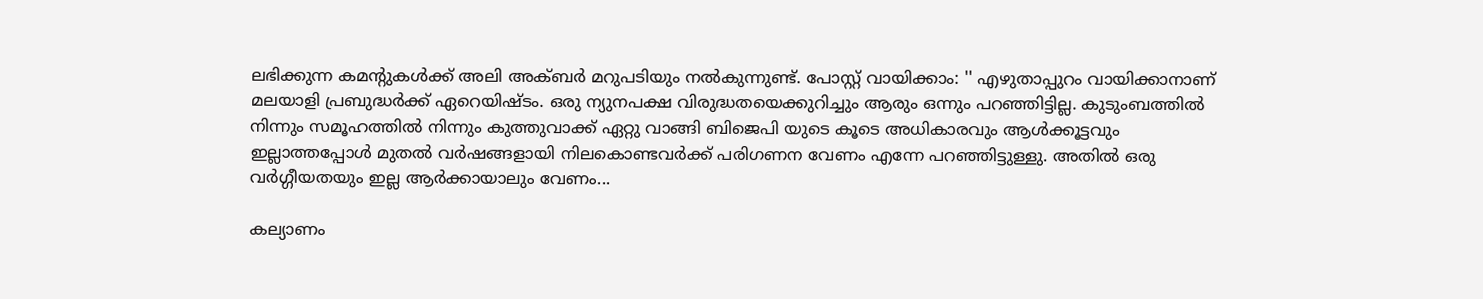ലഭിക്കുന്ന കമന്റുകൾക്ക് അലി അക്ബർ മറുപടിയും നൽകുന്നുണ്ട്. പോസ്റ്റ് വായിക്കാം: '' എഴുതാപ്പുറം വായിക്കാനാണ് മലയാളി പ്രബുദ്ധർക്ക് ഏറെയിഷ്ടം. ഒരു ന്യുനപക്ഷ വിരുദ്ധതയെക്കുറിച്ചും ആരും ഒന്നും പറഞ്ഞിട്ടില്ല. കുടുംബത്തിൽ നിന്നും സമൂഹത്തിൽ നിന്നും കുത്തുവാക്ക് ഏറ്റു വാങ്ങി ബിജെപി യുടെ കൂടെ അധികാരവും ആൾക്കൂട്ടവും ഇല്ലാത്തപ്പോൾ മുതൽ വർഷങ്ങളായി നിലകൊണ്ടവർക്ക് പരിഗണന വേണം എന്നേ പറഞ്ഞിട്ടുള്ളു. അതിൽ ഒരു വർഗ്ഗീയതയും ഇല്ല ആർക്കായാലും വേണം...

കല്യാണം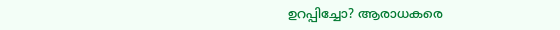ഉറപ്പിച്ചോ? ആരാധകരെ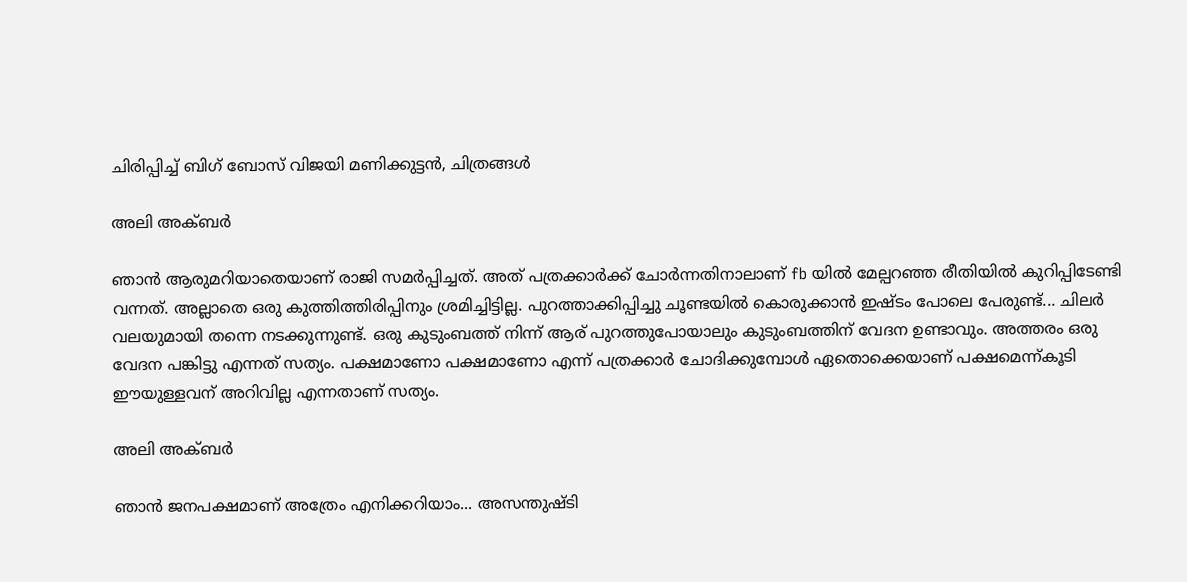ചിരിപ്പിച്ച് ബിഗ് ബോസ് വിജയി മണിക്കുട്ടൻ, ചിത്രങ്ങൾ

അലി അക്ബർ

ഞാൻ ആരുമറിയാതെയാണ് രാജി സമർപ്പിച്ചത്. അത് പത്രക്കാർക്ക് ചോർന്നതിനാലാണ് fb യിൽ മേല്പറഞ്ഞ രീതിയിൽ കുറിപ്പിടേണ്ടി വന്നത്. അല്ലാതെ ഒരു കുത്തിത്തിരിപ്പിനും ശ്രമിച്ചിട്ടില്ല. പുറത്താക്കിപ്പിച്ചു ചൂണ്ടയിൽ കൊരുക്കാൻ ഇഷ്ടം പോലെ പേരുണ്ട്... ചിലർ വലയുമായി തന്നെ നടക്കുന്നുണ്ട്. ഒരു കുടുംബത്ത് നിന്ന് ആര് പുറത്തുപോയാലും കുടുംബത്തിന് വേദന ഉണ്ടാവും. അത്തരം ഒരു വേദന പങ്കിട്ടു എന്നത് സത്യം. പക്ഷമാണോ പക്ഷമാണോ എന്ന് പത്രക്കാർ ചോദിക്കുമ്പോൾ ഏതൊക്കെയാണ് പക്ഷമെന്ന്കൂടി ഈയുള്ളവന് അറിവില്ല എന്നതാണ് സത്യം.

അലി അക്ബർ

ഞാൻ ജനപക്ഷമാണ് അത്രേം എനിക്കറിയാം... അസന്തുഷ്ടി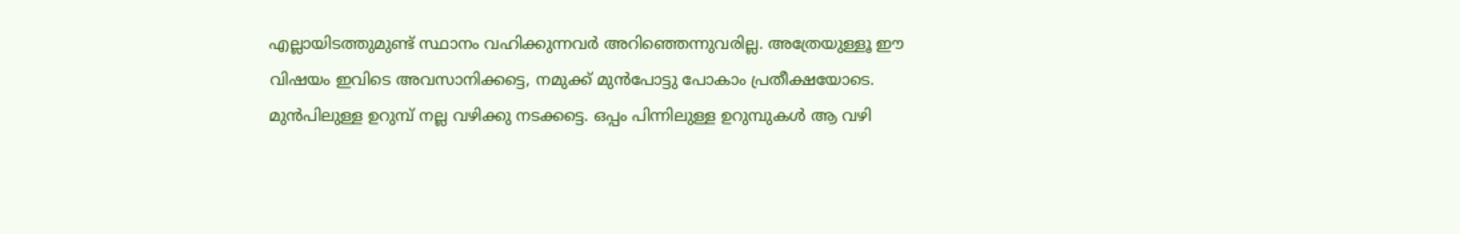എല്ലായിടത്തുമുണ്ട് സ്ഥാനം വഹിക്കുന്നവർ അറിഞ്ഞെന്നുവരില്ല. അത്രേയുള്ളൂ ഈ വിഷയം ഇവിടെ അവസാനിക്കട്ടെ, നമുക്ക് മുൻപോട്ടു പോകാം പ്രതീക്ഷയോടെ. മുൻപിലുള്ള ഉറുമ്പ് നല്ല വഴിക്കു നടക്കട്ടെ. ഒപ്പം പിന്നിലുള്ള ഉറുമ്പുകൾ ആ വഴി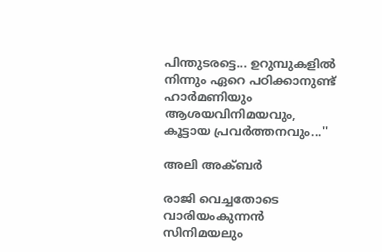പിന്തുടരട്ടെ... ഉറുമ്പുകളിൽ നിന്നും ഏറെ പഠിക്കാനുണ്ട് ഹാർമണിയും ആശയവിനിമയവും, കൂട്ടായ പ്രവർത്തനവും...''

അലി അക്ബർ

രാജി വെച്ചതോടെ വാരിയംകുന്നൻ സിനിമയലും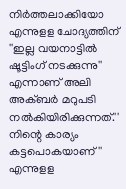നിർത്തലാക്കിയോ എന്നുളള ചോദ്യത്തിന് ''ഇല്ല വയനാട്ടിൽ ഷൂട്ടിംഗ് നടക്കുന്നു'' എന്നാണ് അലി അക്ബർ മറുപടി നൽകിയിരിക്കുന്നത്.'' നിന്റെ കാര്യം കട്ടപൊകയാണ്'' എന്നുളള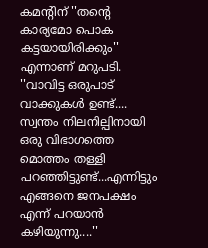കമന്റിന് ''തന്റെ കാര്യമോ പൊക കട്ടയായിരിക്കും'' എന്നാണ് മറുപടി. ''വാവിട്ട ഒരുപാട് വാക്കുകൾ ഉണ്ട്.... സ്വന്തം നിലനില്പിനായി ഒരു വിഭാഗത്തെ മൊത്തം തള്ളി പറഞ്ഞിട്ടുണ്ട്...എന്നിട്ടും എങ്ങനെ ജനപക്ഷം എന്ന് പറയാൻ കഴിയുന്നു....''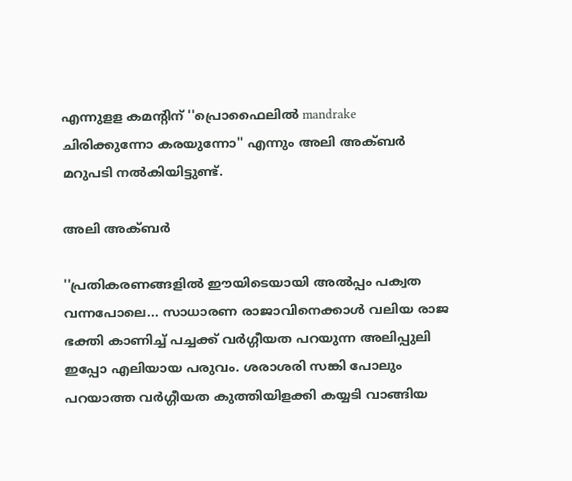എന്നുളള കമന്റിന് ''പ്രൊഫൈലിൽ mandrake ചിരിക്കുന്നോ കരയുന്നോ'' എന്നും അലി അക്ബർ മറുപടി നൽകിയിട്ടുണ്ട്.

അലി അക്ബർ

''പ്രതികരണങ്ങളില്‍ ഈയിടെയായി അല്‍പ്പം പക്വത വന്നപോലെ... സാധാരണ രാജാവിനെക്കാള്‍ വലിയ രാജ ഭക്തി കാണിച്ച് പച്ചക്ക് വര്‍ഗ്ഗീയത പറയുന്ന അലിപ്പുലി ഇപ്പോ എലിയായ പരുവം. ശരാശരി സങ്കി പോലും പറയാത്ത വര്‍ഗ്ഗീയത കുത്തിയിളക്കി കയ്യടി വാങ്ങിയ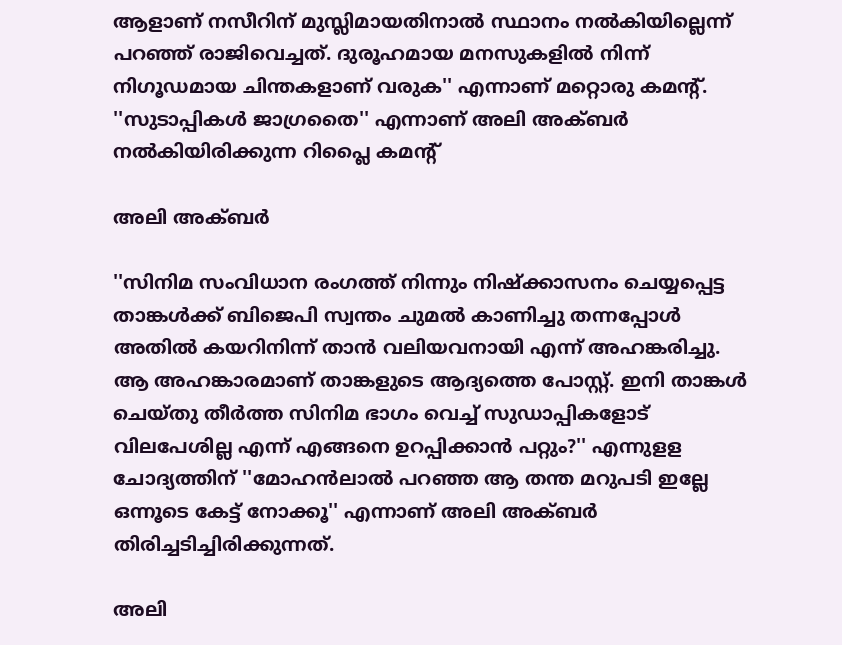ആളാണ്‌ നസീറിന് മുസ്ലിമായതിനാല്‍ സ്ഥാനം നല്‍കിയില്ലെന്ന് പറഞ്ഞ് രാജിവെച്ചത്. ദുരൂഹമായ മനസുകളില്‍ നിന്ന് നിഗൂഡമായ ചിന്തകളാണ് വരുക'' എന്നാണ് മറ്റൊരു കമന്റ്. ''സുടാപ്പികൾ ജാഗ്രതൈ'' എന്നാണ് അലി അക്ബർ നൽകിയിരിക്കുന്ന റിപ്ലൈ കമന്റ്

അലി അക്ബർ

''സിനിമ സംവിധാന രംഗത്ത് നിന്നും നിഷ്ക്കാസനം ചെയ്യപ്പെട്ട താങ്കൾക്ക് ബിജെപി സ്വന്തം ചുമൽ കാണിച്ചു തന്നപ്പോൾ അതിൽ കയറിനിന്ന് താൻ വലിയവനായി എന്ന് അഹങ്കരിച്ചു. ആ അഹങ്കാരമാണ് താങ്കളുടെ ആദ്യത്തെ പോസ്റ്റ്. ഇനി താങ്കൾ ചെയ്തു തീർത്ത സിനിമ ഭാഗം വെച്ച് സുഡാപ്പികളോട് വിലപേശില്ല എന്ന് എങ്ങനെ ഉറപ്പിക്കാൻ പറ്റും?'' എന്നുളള ചോദ്യത്തിന് ''മോഹൻലാൽ പറഞ്ഞ ആ തന്ത മറുപടി ഇല്ലേ ഒന്നൂടെ കേട്ട് നോക്കൂ'' എന്നാണ് അലി അക്ബർ തിരിച്ചടിച്ചിരിക്കുന്നത്.

അലി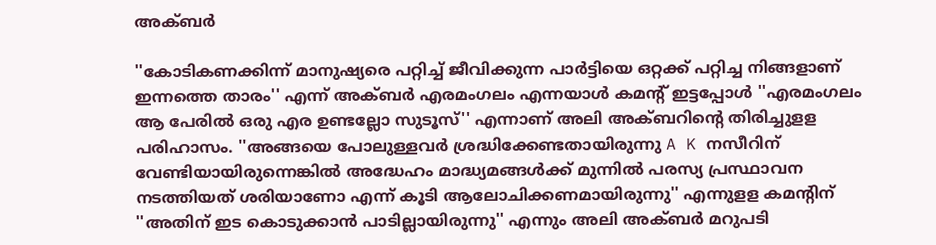അക്ബർ

''കോടികണക്കിന്ന് മാനുഷ്യരെ പറ്റിച്ച് ജീവിക്കുന്ന പാർട്ടിയെ ഒറ്റക്ക് പറ്റിച്ച നിങ്ങളാണ് ഇന്നത്തെ താരം'' എന്ന് അക്ബർ എരമംഗലം എന്നയാൾ കമന്റ് ഇട്ടപ്പോൾ ''എരമംഗലം ആ പേരിൽ ഒരു എര ഉണ്ടല്ലോ സുടൂസ്'' എന്നാണ് അലി അക്ബറിന്റെ തിരിച്ചുളള പരിഹാസം. ''അങ്ങയെ പോലുള്ളവർ ശ്രദ്ധിക്കേണ്ടതായിരുന്നു A K നസീറിന് വേണ്ടിയായിരുന്നെങ്കിൽ അദ്ധേഹം മാദ്ധ്യമങ്ങൾക്ക് മുന്നിൽ പരസ്യ പ്രസ്ഥാവന നടത്തിയത് ശരിയാണോ എന്ന് കൂടി ആലോചിക്കണമായിരുന്നു'' എന്നുളള കമന്റിന് ''അതിന് ഇട കൊടുക്കാൻ പാടില്ലായിരുന്നു'' എന്നും അലി അക്ബർ മറുപടി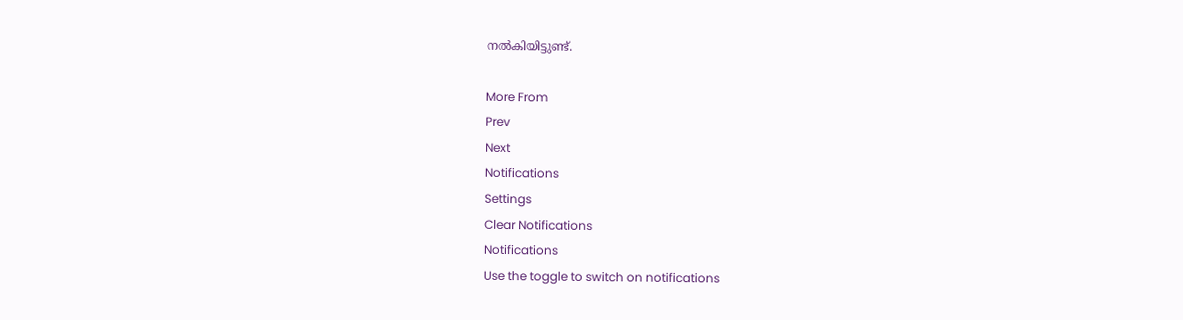നൽകിയിട്ടുണ്ട്.

More From
Prev
Next
Notifications
Settings
Clear Notifications
Notifications
Use the toggle to switch on notifications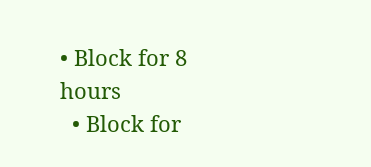• Block for 8 hours
  • Block for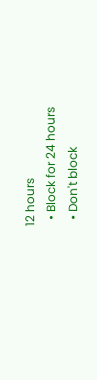12 hours
  • Block for 24 hours
  • Don't block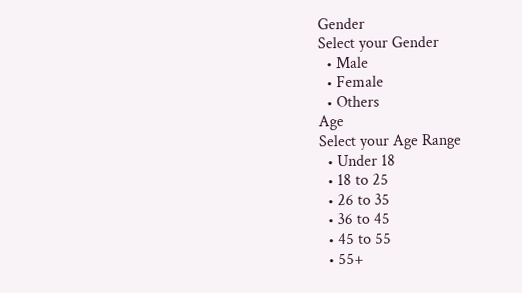Gender
Select your Gender
  • Male
  • Female
  • Others
Age
Select your Age Range
  • Under 18
  • 18 to 25
  • 26 to 35
  • 36 to 45
  • 45 to 55
  • 55+